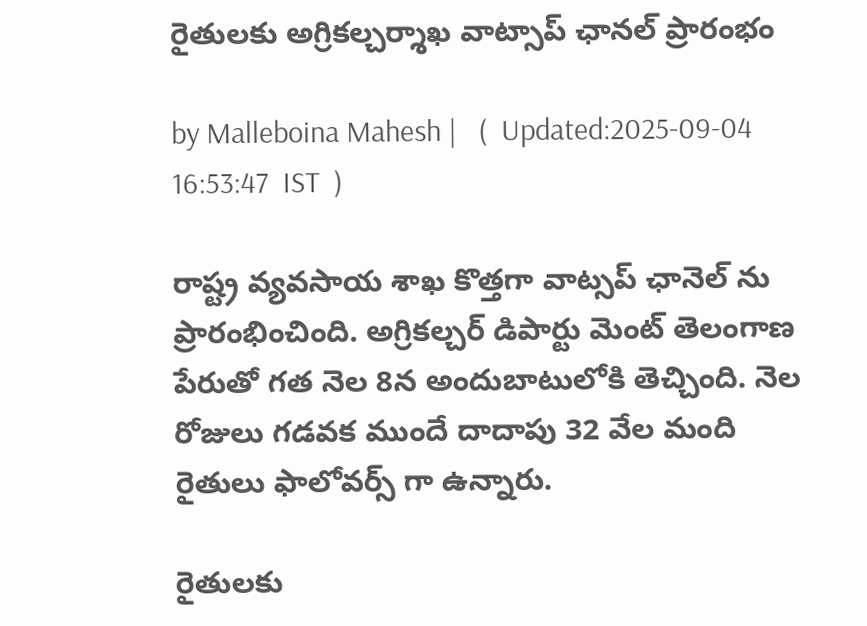రైతులకు అగ్రికల్చర్శాఖ వాట్సాప్ ఛానల్ ప్రారంభం

by Malleboina Mahesh |   (  Updated:2025-09-04 16:53:47  IST  )

రాష్ట్ర వ్యవ‌సాయ శాఖ కొత్తగా వాట్సప్ ఛానెల్ ను ప్రారంభించింది. అగ్రిక‌ల్చర్ డిపార్టు మెంట్ తెలంగాణ పేరుతో గ‌త నెల 8న అందుబాటులోకి తెచ్చింది. నెల రోజులు గడవక ముందే దాదాపు 32 వేల మంది రైతులు ఫాలోవర్స్ గా ఉన్నారు.

రైతులకు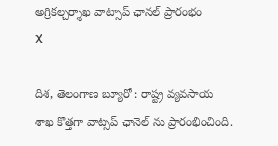అగ్రికల్చర్శాఖ వాట్సాప్ ఛానల్ ప్రారంభం
X

దిశ, తెలంగాణ బ్యూరో : రాష్ట్ర వ్యవ‌సాయ శాఖ కొత్తగా వాట్సప్ ఛానెల్ ను ప్రారంభించింది.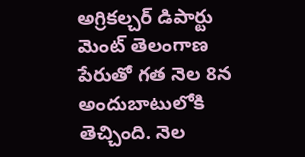అగ్రిక‌ల్చర్ డిపార్టు మెంట్ తెలంగాణ పేరుతో గ‌త నెల 8న అందుబాటులోకి తెచ్చింది. నెల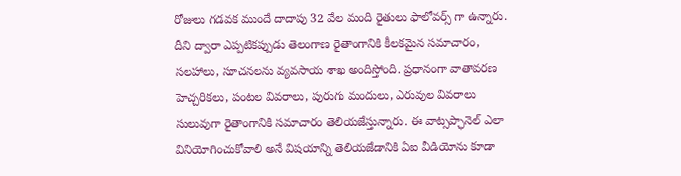రోజులు గడవక ముందే దాదాపు 32 వేల మంది రైతులు ఫాలోవర్స్ గా ఉన్నారు. దీని ద్వారా ఎప్పటిక‌ప్పుడు తెలంగాణ రైతాంగానికి కీల‌క‌మైన స‌మాచారం, స‌ల‌హాలు, సూచ‌న‌ల‌ను వ్యవ‌సాయ శాఖ అందిస్తోంది. ప్రధానంగా వాతావ‌ర‌ణ హెచ్చరిక‌లు, పంట‌ల వివ‌రాలు, పురుగు మందులు, ఎరువుల వివ‌రాలు సులువుగా రైతాంగానికి స‌మాచారం తెలియ‌జేస్తున్నారు. ఈ వాట్సప్ఛానెల్ ఎలా వినియోగించుకోవాలి అనే విష‌యాన్ని తెలియ‌జేడానికి ఏఐ వీడియోను కూడా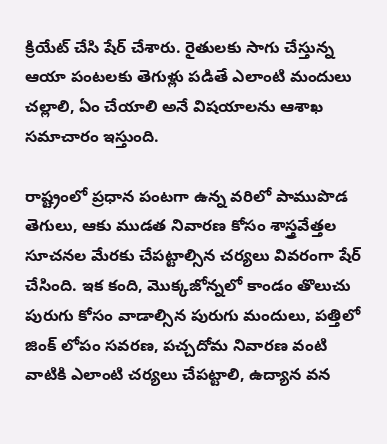క్రియేట్ చేసి షేర్ చేశారు. రైతుల‌కు సాగు చేస్తున్న ఆయా పంట‌ల‌కు తెగుళ్లు ప‌డితే ఎలాంటి మందులు చ‌ల్లాలి, ఏం చేయాలి అనే విష‌యాలను ఆశాఖ స‌మాచారం ఇస్తుంది.

రాష్ట్రంలో ప్రధాన పంట‌గా ఉన్న వ‌రిలో పాముపొడ తెగులు, ఆకు ముడ‌త నివార‌ణ కోసం శాస్త్రవేత్తల సూచ‌న‌ల మేర‌కు చేప‌ట్టాల్సిన చ‌ర్యలు వివ‌రంగా షేర్ చేసింది. ఇక‌ కంది, మొక్కజోన్నలో కాండం తొలుచు పురుగు కోసం వాడాల్సిన పురుగు మందులు, ప‌త్తిలో జింక్ లోపం స‌వ‌ర‌ణ, ప‌చ్చదోమ నివార‌ణ‌ వంటి వాటికి ఎలాంటి చ‌ర్యలు చేప‌ట్టాలి, ఉద్యాన వ‌న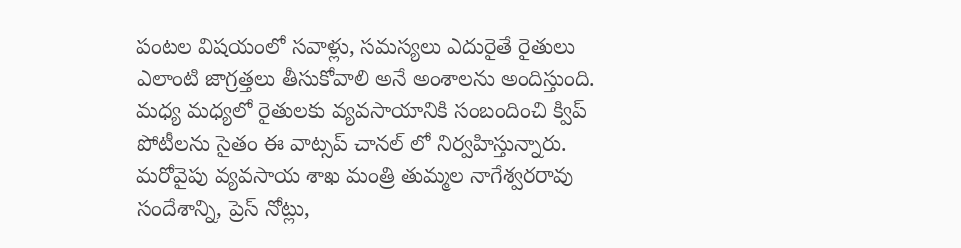పంట‌ల విష‌యంలో స‌వాళ్లు, స‌మ‌స్యలు ఎదురైతే రైతులు ఎలాంటి జాగ్రత్తలు తీసుకోవాలి అనే అంశాల‌ను అందిస్తుంది. మధ్య మ‌ధ్యలో రైతుల‌కు వ్యవ‌సాయానికి సంబందించి క్విప్ పోటీల‌ను సైతం ఈ వాట్సప్ చాన‌ల్ లో నిర్వహిస్తున్నారు. మ‌రోవైపు వ్యవసాయ శాఖ మంత్రి తుమ్మల నాగేశ్వర‌రావు సందేశాన్ని, ప్రెస్ నోట్లు,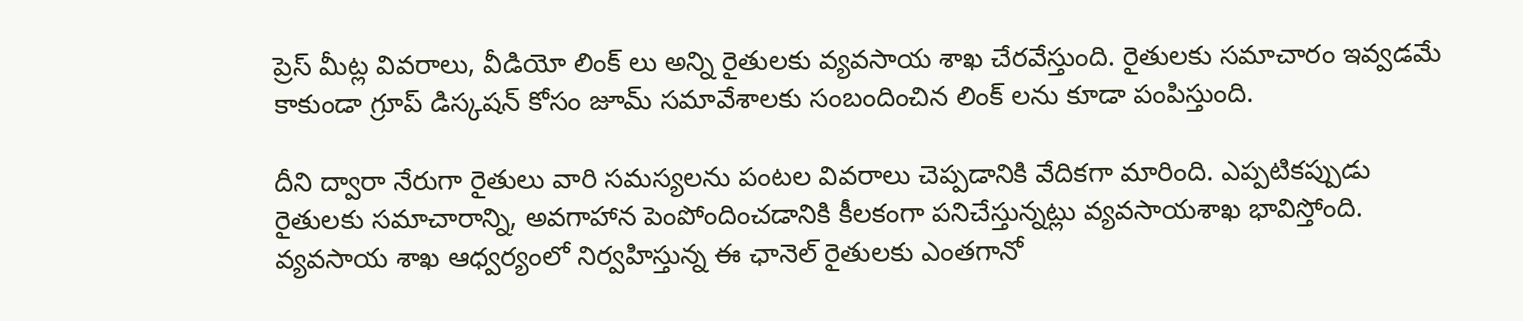ప్రెస్ మీట్ల వివ‌రాలు, వీడియో లింక్ లు అన్ని రైతుల‌కు వ్యవ‌సాయ శాఖ చేర‌వేస్తుంది. రైతుల‌కు స‌మాచారం ఇవ్వడ‌మే కాకుండా గ్రూప్ డిస్కష‌న్ కోసం జూమ్ స‌మావేశాల‌కు సంబందించిన లింక్ ల‌ను కూడా పంపిస్తుంది.

దీని ద్వారా నేరుగా రైతులు వారి స‌మ‌స్యల‌ను పంట‌ల వివ‌రాలు చెప్పడానికి వేదిక‌గా మారింది. ఎప్పటిక‌ప్పుడు రైతుల‌కు స‌మాచారాన్ని, అవ‌గాహాన పెంపోందించ‌డానికి కీల‌కంగా ప‌నిచేస్తున్నట్లు వ్యవ‌సాయ‌శాఖ భావిస్తోంది. వ్యవ‌సాయ శాఖ ఆధ్వర్యంలో నిర్వహిస్తున్న ఈ ఛానెల్ రైతుల‌కు ఎంత‌గానో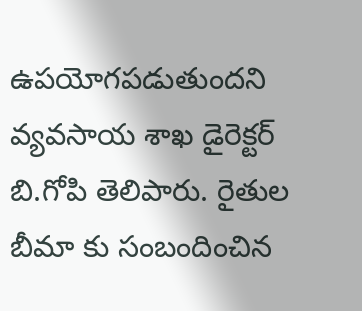ఉప‌యోగ‌ప‌డుతుందని వ్యవ‌సాయ శాఖ డైరెక్టర్ బి.గోపి తెలిపారు. రైతుల బీమా కు సంబందించిన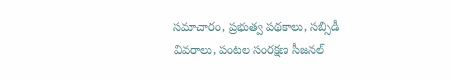స‌మాచారం, ప్రభుత్వ ప‌థ‌కాలు, స‌బ్సిడీ వివ‌రాలు, పంట‌ల సంర‌క్షణ సీజ‌న‌ల్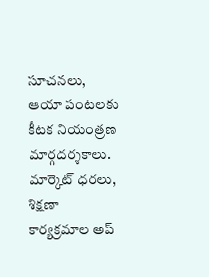సూచ‌న‌లు, ఆయా పంట‌ల‌కు కీట‌క నియంత్రణ మార్గద‌ర్శకాలు. మార్కెట్ ధ‌ర‌లు, శిక్షణా కార్యక్రమాల అప్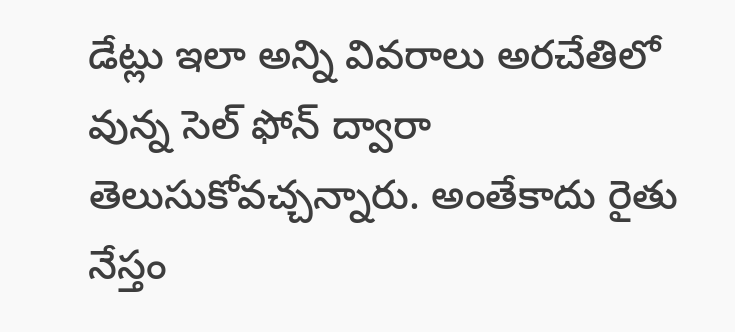డేట్లు ఇలా అన్ని వివ‌రాలు అర‌చేతిలో వున్న సెల్ ఫోన్ ద్వారా తెలుసుకోవ‌చ్చన్నారు. అంతేకాదు రైతు నేస్తం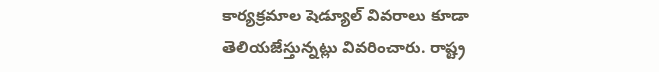కార్యక్రమాల షెడ్యూల్ వివ‌రాలు కూడా తెలియ‌జేస్తున్నట్లు వివ‌రించారు. రాష్ట్ర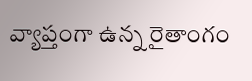వ్యాప్తంగా ఉన్న రైతాంగం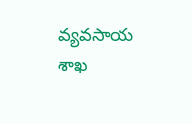వ్యవ‌సాయ శాఖ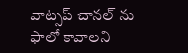వాట్సప్ చాన‌ల్ ను ఫాలో కావాల‌ని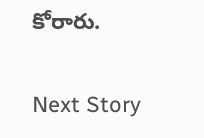కోరారు.

Next Story